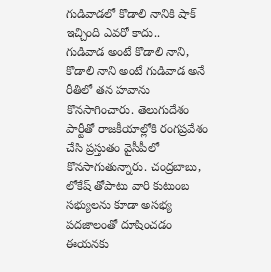గుడివాడలో కొడాలి నానికి షాక్ ఇచ్చింది ఎవరో కాదు..
గుడివాడ అంటే కొడాలి నాని, కొడాలి నాని అంటే గుడివాడ అనే రీతిలో తన హవాను కొనసాగించారు. తెలుగుదేశం పార్టీతో రాజకీయాల్లోకి రంగప్రవేశం చేసి ప్రస్తుతం వైసీపీలో కొనసాగుతున్నారు. చంద్రబాబు, లోకేష్ తోపాటు వారి కుటుంబ సభ్యులను కూడా అసభ్య పదజాలంతో దూషించడం ఈయనకు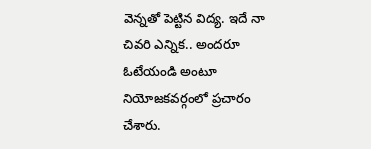వెన్నతో పెట్టిన విద్య. ఇదే నా చివరి ఎన్నిక.. అందరూ ఓటేయండి అంటూ నియోజకవర్గంలో ప్రచారం చేశారు.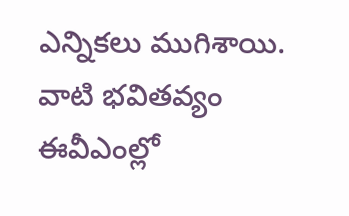ఎన్నికలు ముగిశాయి. వాటి భవితవ్యం ఈవీఎంల్లో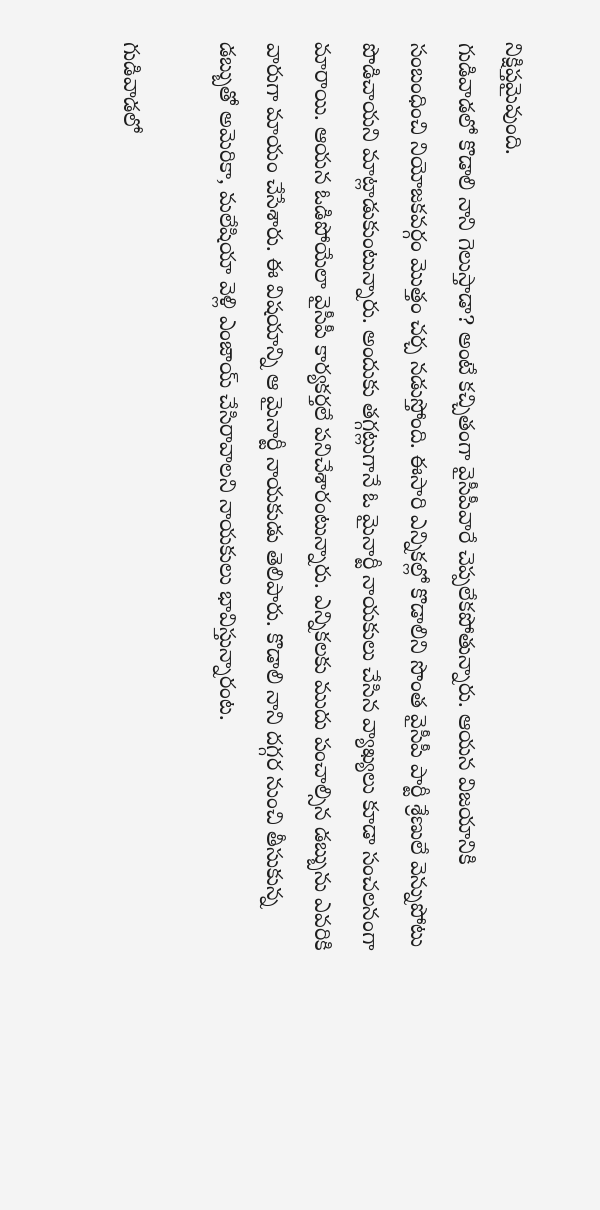నిక్షిప్తమైవుంది.
గుడివాడలో కొడాలి నాని గెలుస్తాడా? అంటే కచ్చితంగా వైసీపీవారే చెప్పలేకపోతున్నారు. ఆయన విజయానికి సంబంధించి నియోజకవర్గం మొత్తం చర్చ నడుస్తోంది. ఈసారి ఎన్నికల్లో కొడాలిని సొంత వైసీపీ పార్టీ శ్రేణులే వెన్నుపోటు పొడిచాయని మాట్లాడుకుంటున్నారు. అందుకు తగ్గట్లుగానే ఓ మైనార్టీ నాయకులు చేసిన వ్యాఖ్యలు కూడా సంచలనంగా మారాయి. ఆయన ఓడిపోయేలా వైసీపీ కార్యకర్తలే పనిచేశారంటున్నారు. ఎన్నికలకు ముదు పంచాల్సిన డబ్బును ఎవరికి వారుగా మాయం చేసేశారు. ఈ విషయాన్ని ఆ మైనార్టీ నాయకుడు తెలిపారు. కొడాలి నాని దగ్గర నుంచి తీసుకున్న డబ్బుతో అమెరికా, మలేషియా వెళ్లి ఎంజాయ్ చేసిరావాలని నాయకులు భావిస్తున్నారంట.

గుడివాడలో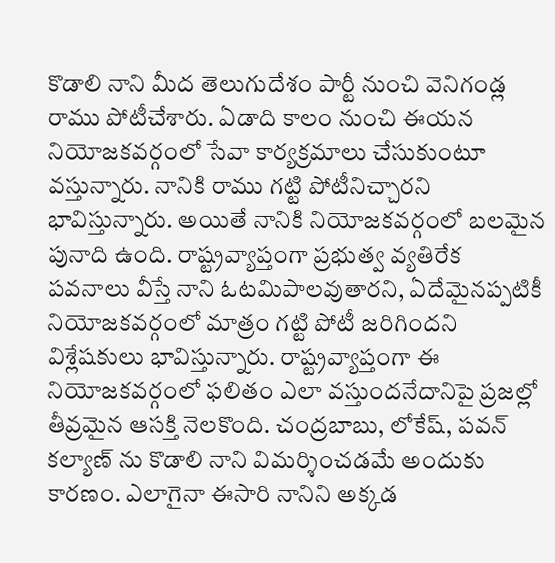కొడాలి నాని మీద తెలుగుదేశం పార్టీ నుంచి వెనిగండ్ల రాము పోటీచేశారు. ఏడాది కాలం నుంచి ఈయన నియోజకవర్గంలో సేవా కార్యక్రమాలు చేసుకుంటూ వస్తున్నారు. నానికి రాము గట్టి పోటీనిచ్చారని భావిస్తున్నారు. అయితే నానికి నియోజకవర్గంలో బలమైన పునాది ఉంది. రాష్ట్రవ్యాప్తంగా ప్రభుత్వ వ్యతిరేక పవనాలు వీస్తే నాని ఓటమిపాలవుతారని, ఏదేమైనప్పటికీ నియోజకవర్గంలో మాత్రం గట్టి పోటీ జరిగిందని విశ్లేషకులు భావిస్తున్నారు. రాష్ట్రవ్యాప్తంగా ఈ నియోజకవర్గంలో ఫలితం ఎలా వస్తుందనేదానిపై ప్రజల్లో తీవ్రమైన ఆసక్తి నెలకొంది. చంద్రబాబు, లోకేష్, పవన్ కల్యాణ్ ను కొడాలి నాని విమర్శించడమే అందుకు కారణం. ఎలాగైనా ఈసారి నానిని అక్కడ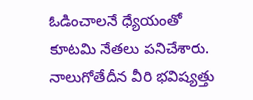ఓడించాలనే ధ్యేయంతో కూటమి నేతలు పనిచేశారు. నాలుగోతేదీన వీరి భవిష్యత్తు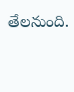తేలనుంది.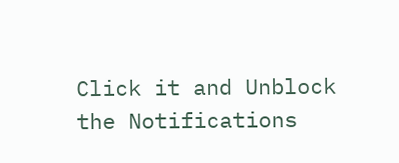Click it and Unblock the Notifications